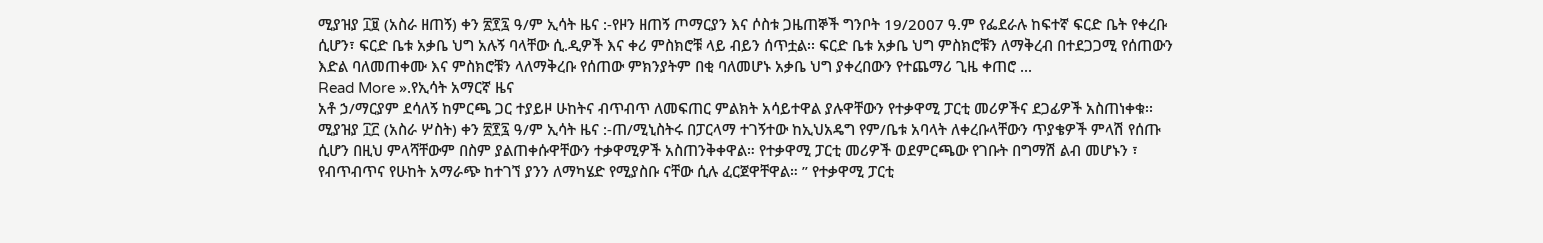ሚያዝያ ፲፱ (አስራ ዘጠኝ) ቀን ፳፻፯ ዓ/ም ኢሳት ዜና :-የዞን ዘጠኝ ጦማርያን እና ሶስቱ ጋዜጠኞች ግንቦት 19/2007 ዓ.ም የፌደራሉ ከፍተኛ ፍርድ ቤት የቀረቡ ሲሆን፣ ፍርድ ቤቱ አቃቤ ህግ አሉኝ ባላቸው ሲ.ዲዎች እና ቀሪ ምስክሮቹ ላይ ብይን ሰጥቷል፡፡ ፍርድ ቤቱ አቃቤ ህግ ምስክሮቹን ለማቅረብ በተደጋጋሚ የሰጠውን እድል ባለመጠቀሙ እና ምስክሮቹን ላለማቅረቡ የሰጠው ምክንያትም በቂ ባለመሆኑ አቃቤ ህግ ያቀረበውን የተጨማሪ ጊዜ ቀጠሮ ...
Read More ».የኢሳት አማርኛ ዜና
አቶ ኃ/ማርያም ደሳለኝ ከምርጫ ጋር ተያይዞ ሁከትና ብጥብጥ ለመፍጠር ምልክት አሳይተዋል ያሉዋቸውን የተቃዋሚ ፓርቲ መሪዎችና ደጋፊዎች አስጠነቀቁ፡፡
ሚያዝያ ፲፫ (አስራ ሦስት) ቀን ፳፻፯ ዓ/ም ኢሳት ዜና :-ጠ/ሚኒስትሩ በፓርላማ ተገኝተው ከኢህአዴግ የም/ቤቱ አባላት ለቀረቡላቸውን ጥያቄዎች ምላሽ የሰጡ ሲሆን በዚህ ምላሻቸውም በስም ያልጠቀሱዋቸውን ተቃዋሚዎች አስጠንቅቀዋል። የተቃዋሚ ፓርቲ መሪዎች ወደምርጫው የገቡት በግማሽ ልብ መሆኑን ፣ የብጥብጥና የሁከት አማራጭ ከተገኘ ያንን ለማካሄድ የሚያስቡ ናቸው ሲሉ ፈርጀዋቸዋል። ” የተቃዋሚ ፓርቲ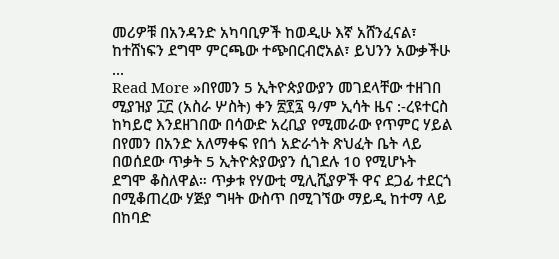መሪዎቹ በአንዳንድ አካባቢዎች ከወዲሁ እኛ አሸንፈናል፣ ከተሸነፍን ደግሞ ምርጫው ተጭበርብሮአል፣ ይህንን አውቃችሁ ...
Read More »በየመን 5 ኢትዮጵያውያን መገደላቸው ተዘገበ
ሚያዝያ ፲፫ (አስራ ሦስት) ቀን ፳፻፯ ዓ/ም ኢሳት ዜና :-ረዩተርስ ከካይሮ እንደዘገበው በሳውድ አረቢያ የሚመራው የጥምር ሃይል በየመን በአንድ አለማቀፍ የበጎ አድራጎት ጽህፈት ቤት ላይ በወሰደው ጥቃት 5 ኢትዮጵያውያን ሲገደሉ 10 የሚሆኑት ደግሞ ቆስለዋል። ጥቃቱ የሃውቲ ሚሊሺያዎች ዋና ደጋፊ ተደርጎ በሚቆጠረው ሃጅያ ግዛት ውስጥ በሚገኘው ማይዲ ከተማ ላይ በከባድ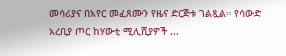መሳሪያና በአየር መፈጸሙን የዜና ድርጅቱ ገልጿል። የሳውድ አረቢያ ጦር ከሃውቲ ሚሊሺያዎች ...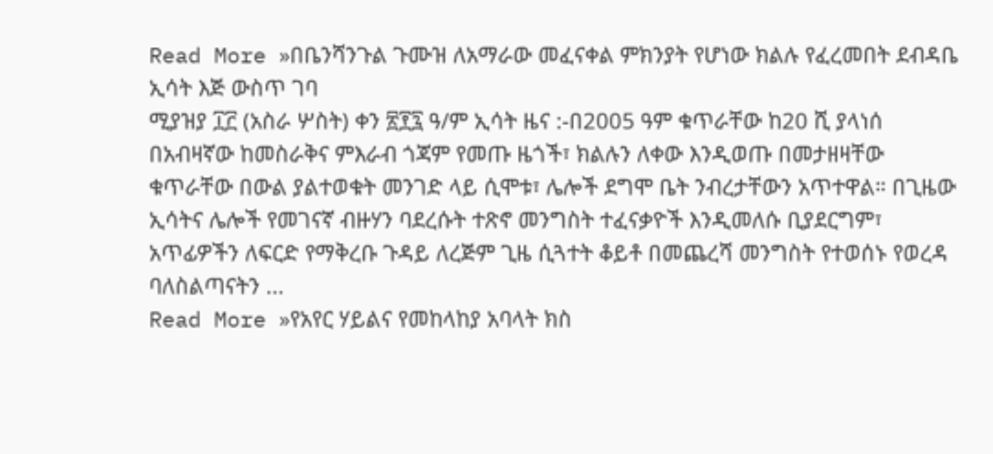Read More »በቤንሻንጉል ጉሙዝ ለአማራው መፈናቀል ምክንያት የሆነው ክልሉ የፈረመበት ደብዳቤ ኢሳት እጅ ውስጥ ገባ
ሚያዝያ ፲፫ (አስራ ሦስት) ቀን ፳፻፯ ዓ/ም ኢሳት ዜና :-በ2005 ዓም ቁጥራቸው ከ20 ሺ ያላነሰ በአብዛኛው ከመስራቅና ምእራብ ጎጃም የመጡ ዜጎች፣ ክልሉን ለቀው እንዲወጡ በመታዘዛቸው ቁጥራቸው በውል ያልተወቁት መንገድ ላይ ሲሞቱ፣ ሌሎች ደግሞ ቤት ንብረታቸውን አጥተዋል። በጊዜው ኢሳትና ሌሎች የመገናኛ ብዙሃን ባደረሱት ተጽኖ መንግስት ተፈናቃዮች እንዲመለሱ ቢያደርግም፣ አጥፊዎችን ለፍርድ የማቅረቡ ጉዳይ ለረጅም ጊዜ ሲጓተት ቆይቶ በመጨረሻ መንግስት የተወሰኑ የወረዳ ባለስልጣናትን ...
Read More »የአየር ሃይልና የመከላከያ አባላት ክስ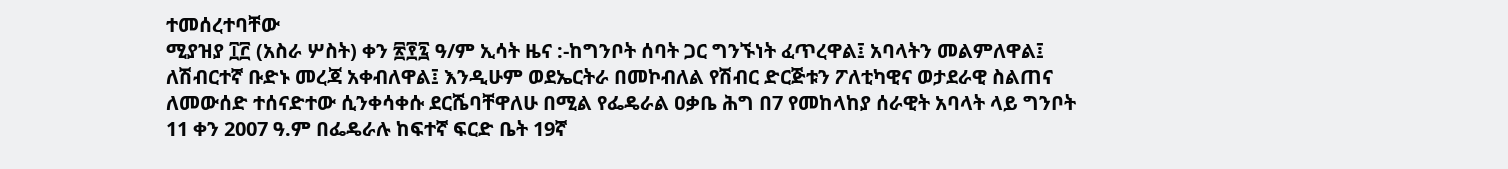ተመሰረተባቸው
ሚያዝያ ፲፫ (አስራ ሦስት) ቀን ፳፻፯ ዓ/ም ኢሳት ዜና :-ከግንቦት ሰባት ጋር ግንኙነት ፈጥረዋል፤ አባላትን መልምለዋል፤ ለሽብርተኛ ቡድኑ መረጃ አቀብለዋል፤ እንዲሁም ወደኤርትራ በመኮብለል የሽብር ድርጅቱን ፖለቲካዊና ወታደራዊ ስልጠና ለመውሰድ ተሰናድተው ሲንቀሳቀሱ ደርሼባቸዋለሁ በሚል የፌዴራል ዐቃቤ ሕግ በ7 የመከላከያ ሰራዊት አባላት ላይ ግንቦት 11 ቀን 2007 ዓ.ም በፌዴራሉ ከፍተኛ ፍርድ ቤት 19ኛ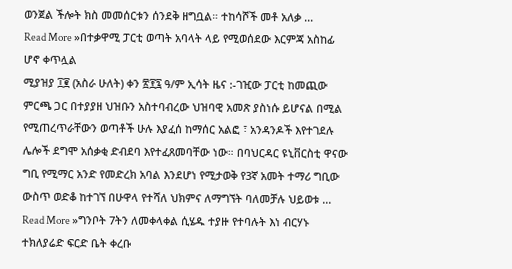ወንጀል ችሎት ክስ መመሰርቱን ሰንደቅ ዘግቧል። ተከሳሾች መቶ አለቃ ...
Read More »በተቃዋሚ ፓርቲ ወጣት አባላት ላይ የሚወሰደው እርምጃ አስከፊ ሆኖ ቀጥሏል
ሚያዝያ ፲፪ (አስራ ሁለት) ቀን ፳፻፯ ዓ/ም ኢሳት ዜና :-ገዢው ፓርቲ ከመጪው ምርጫ ጋር በተያያዘ ህዝቡን አስተባብረው ህዝባዊ አመጽ ያስነሱ ይሆናል በሚል የሚጠረጥራቸውን ወጣቶች ሁሉ እያፈሰ ከማሰር አልፎ ፣ አንዳንዶች እየተገደሉ ሌሎች ደግሞ አሰቃቂ ድብደባ እየተፈጸመባቸው ነው። በባህርዳር ዩኒቨርስቲ ዋናው ግቢ የሚማር አንድ የመድረክ አባል እንደሆነ የሚታወቅ የ3ኛ አመት ተማሪ ግቢው ውስጥ ወድቆ ከተገኘ በሁዋላ የተሻለ ህክምና ለማግኘት ባለመቻሉ ህይወቱ ...
Read More »ግንቦት 7ትን ለመቀላቀል ሲሄዱ ተያዙ የተባሉት እነ ብርሃኑ ተክለያሬድ ፍርድ ቤት ቀረቡ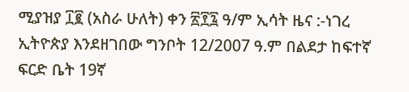ሚያዝያ ፲፪ (አስራ ሁለት) ቀን ፳፻፯ ዓ/ም ኢሳት ዜና :-ነገረ ኢትዮጵያ እንደዘገበው ግንቦት 12/2007 ዓ.ም በልደታ ከፍተኛ ፍርድ ቤት 19ኛ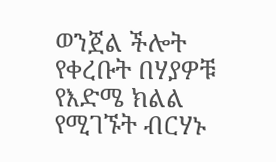ወንጀል ችሎት የቀረቡት በሃያዎቹ የእድሜ ክልል የሚገኙት ብርሃኑ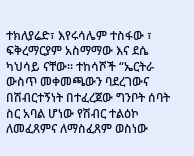ተክለያሬድ፣ እየሩሳሌም ተስፋው ፣ ፍቅረማርያም አስማማው እና ደሴ ካህሳይ ናቸው። ተከሳሾች “ኤርትራ ውስጥ መቀመጫውን ባደረገውና በሽብርተኝነት በተፈረጀው ግንቦት ሰባት ስር አባል ሆነው የሽብር ተልዕኮ ለመፈጸምና ለማስፈጸም ወስነው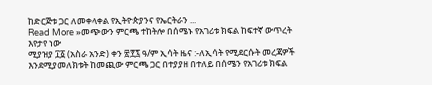ከድርጅቱ ጋር ለመቀላቀል የኢትዮጵያንና የኤርትራን ...
Read More »መጭውን ምርጫ ተከትሎ በሰሜኑ የአገሪቱ ክፍል ከፍተኛ ውጥረት እየታየ ነው
ሚያዝያ ፲፩ (አስራ አንድ) ቀን ፳፻፯ ዓ/ም ኢሳት ዜና :-ለኢሳት የሚደርሱት መረጃዎች እንደሚያመለክቱት ከመጪው ምርጫ ጋር በተያያዘ በተለይ በሰሜን የአገሪቱ ክፍል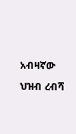አብዛኛው ህዝብ ረብሻ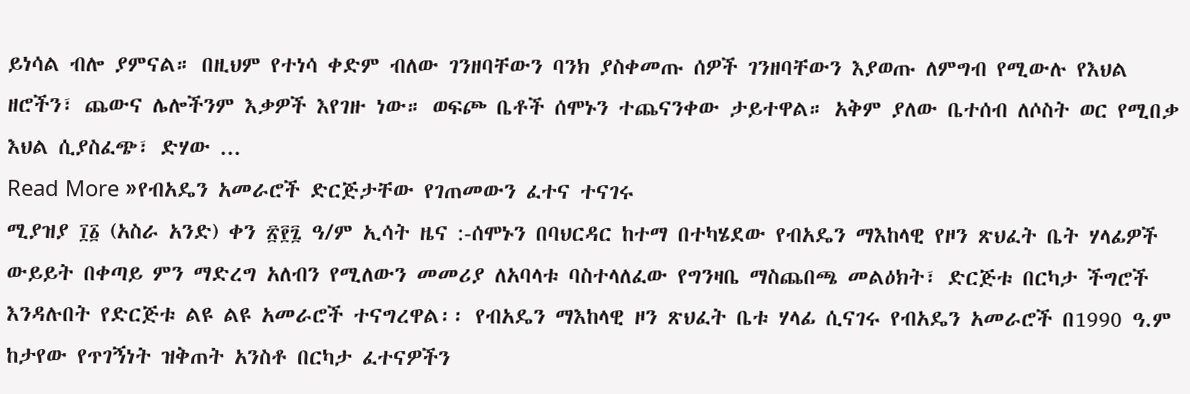ይነሳል ብሎ ያምናል። በዚህም የተነሳ ቀድም ብለው ገንዘባቸውን ባንክ ያስቀመጡ ሰዎች ገንዘባቸውን እያወጡ ለምግብ የሚውሉ የእህል ዘሮችን፣ ጨውና ሌሎችንም እቃዎች እየገዙ ነው። ወፍጮ ቤቶች ሰሞኑን ተጨናንቀው ታይተዋል። አቅም ያለው ቤተሰብ ለሶስት ወር የሚበቃ እህል ሲያስፈጭ፣ ድሃው ...
Read More »የብአዴን አመራሮች ድርጅታቸው የገጠመውን ፈተና ተናገሩ
ሚያዝያ ፲፩ (አስራ አንድ) ቀን ፳፻፯ ዓ/ም ኢሳት ዜና :-ሰሞኑን በባህርዳር ከተማ በተካሄደው የብአዴን ማእከላዊ የዞን ጽህፈት ቤት ሃላፊዎች ውይይት በቀጣይ ምን ማድረግ አለብን የሚለውን መመሪያ ለአባላቱ ባስተላለፈው የግንዛቤ ማስጨበጫ መልዕክት፣ ድርጅቱ በርካታ ችግሮች እንዳሉበት የድርጅቱ ልዩ ልዩ አመራሮች ተናግረዋል፡፡ የብአዴን ማእከላዊ ዞን ጽህፈት ቤቱ ሃላፊ ሲናገሩ የብአዴን አመራሮች በ1990 ዓ.ም ከታየው የጥገኝነት ዝቅጠት አንስቶ በርካታ ፈተናዎችን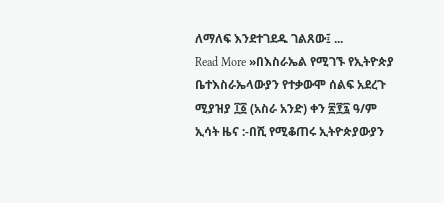ለማለፍ እንደተገደዱ ገልጸው፤ ...
Read More »በእስራኤል የሚገኙ የኢትዮጵያ ቤተእስራኤላውያን የተቃውሞ ሰልፍ አደረጉ
ሚያዝያ ፲፩ (አስራ አንድ) ቀን ፳፻፯ ዓ/ም ኢሳት ዜና :-በሺ የሚቆጠሩ ኢትዮጵያውያን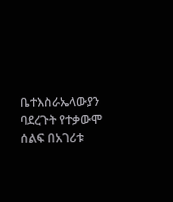ቤተእስራኤላውያን ባደረጉት የተቃውሞ ሰልፍ በአገሪቱ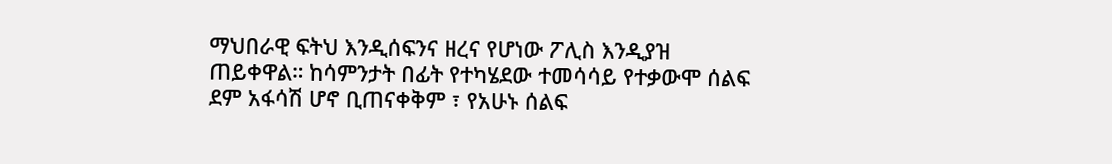ማህበራዊ ፍትህ እንዲሰፍንና ዘረና የሆነው ፖሊስ እንዲያዝ ጠይቀዋል። ከሳምንታት በፊት የተካሄደው ተመሳሳይ የተቃውሞ ሰልፍ ደም አፋሳሽ ሆኖ ቢጠናቀቅም ፣ የአሁኑ ሰልፍ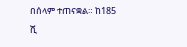በሰላም ተጠናቋል። ከ185 ሺ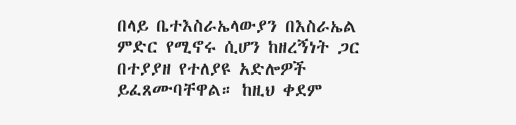በላይ ቤተእስራኤላውያን በእስራኤል ምድር የሚኖሩ ሲሆን ከዘረኝነት ጋር በተያያዘ የተለያዩ አድሎዎች ይፈጸሙባቸዋል። ከዚህ ቀደም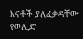እናቶች ያለፈቃዳቸው የወሊድ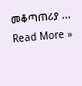መቆጣጠሪያ ...
Read More »